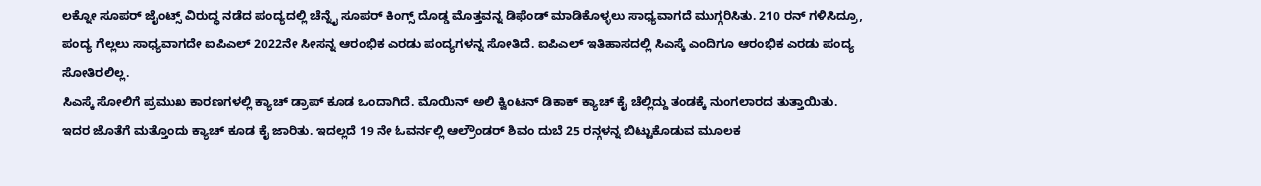ಲಕ್ನೋ ಸೂಪರ್ ಜೈಂಟ್ಸ್ ವಿರುದ್ಧ ನಡೆದ ಪಂದ್ಯದಲ್ಲಿ ಚೆನ್ನೈ ಸೂಪರ್ ಕಿಂಗ್ಸ್ ದೊಡ್ಡ ಮೊತ್ತವನ್ನ ಡಿಫೆಂಡ್ ಮಾಡಿಕೊಳ್ಳಲು ಸಾಧ್ಯವಾಗದೆ ಮುಗ್ಗರಿಸಿತು. 210 ರನ್ ಗಳಿಸಿದ್ರೂ, ಪಂದ್ಯ ಗೆಲ್ಲಲು ಸಾಧ್ಯವಾಗದೇ ಐಪಿಎಲ್ 2022ನೇ ಸೀಸನ್ನ ಆರಂಭಿಕ ಎರಡು ಪಂದ್ಯಗಳನ್ನ ಸೋತಿದೆ. ಐಪಿಎಲ್ ಇತಿಹಾಸದಲ್ಲಿ ಸಿಎಸ್ಕೆ ಎಂದಿಗೂ ಆರಂಭಿಕ ಎರಡು ಪಂದ್ಯ ಸೋತಿರಲಿಲ್ಲ.
ಸಿಎಸ್ಕೆ ಸೋಲಿಗೆ ಪ್ರಮುಖ ಕಾರಣಗಳಲ್ಲಿ ಕ್ಯಾಚ್ ಡ್ರಾಪ್ ಕೂಡ ಒಂದಾಗಿದೆ. ಮೊಯಿನ್ ಅಲಿ ಕ್ವಿಂಟನ್ ಡಿಕಾಕ್ ಕ್ಯಾಚ್ ಕೈ ಚೆಲ್ಲಿದ್ದು ತಂಡಕ್ಕೆ ನುಂಗಲಾರದ ತುತ್ತಾಯಿತು. ಇದರ ಜೊತೆಗೆ ಮತ್ತೊಂದು ಕ್ಯಾಚ್ ಕೂಡ ಕೈ ಜಾರಿತು. ಇದಲ್ಲದೆ 19 ನೇ ಓವರ್ನಲ್ಲಿ ಆಲ್ರೌಂಡರ್ ಶಿವಂ ದುಬೆ 25 ರನ್ಗಳನ್ನ ಬಿಟ್ಟುಕೊಡುವ ಮೂಲಕ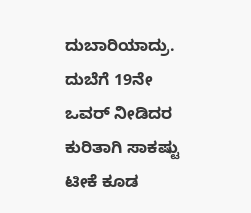ದುಬಾರಿಯಾದ್ರು. ದುಬೆಗೆ 19ನೇ ಒವರ್ ನೀಡಿದರ ಕುರಿತಾಗಿ ಸಾಕಷ್ಟು ಟೀಕೆ ಕೂಡ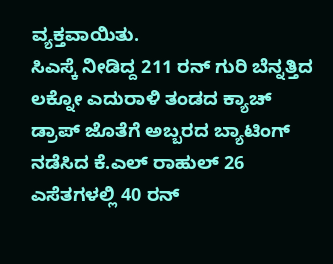ವ್ಯಕ್ತವಾಯಿತು.
ಸಿಎಸ್ಕೆ ನೀಡಿದ್ದ 211 ರನ್ ಗುರಿ ಬೆನ್ನತ್ತಿದ ಲಕ್ನೋ ಎದುರಾಳಿ ತಂಡದ ಕ್ಯಾಚ್ ಡ್ರಾಪ್ ಜೊತೆಗೆ ಅಬ್ಬರದ ಬ್ಯಾಟಿಂಗ್ ನಡೆಸಿದ ಕೆ.ಎಲ್ ರಾಹುಲ್ 26 ಎಸೆತಗಳಲ್ಲಿ 40 ರನ್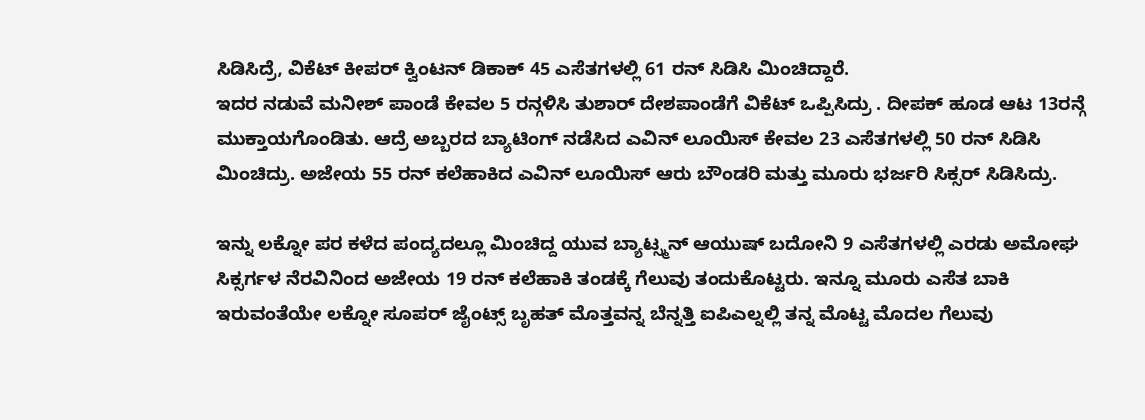ಸಿಡಿಸಿದ್ರೆ, ವಿಕೆಟ್ ಕೀಪರ್ ಕ್ವಿಂಟನ್ ಡಿಕಾಕ್ 45 ಎಸೆತಗಳಲ್ಲಿ 61 ರನ್ ಸಿಡಿಸಿ ಮಿಂಚಿದ್ದಾರೆ.
ಇದರ ನಡುವೆ ಮನೀಶ್ ಪಾಂಡೆ ಕೇವಲ 5 ರನ್ಗಳಿಸಿ ತುಶಾರ್ ದೇಶಪಾಂಡೆಗೆ ವಿಕೆಟ್ ಒಪ್ಪಿಸಿದ್ರು . ದೀಪಕ್ ಹೂಡ ಆಟ 13ರನ್ಗೆ ಮುಕ್ತಾಯಗೊಂಡಿತು. ಆದ್ರೆ ಅಬ್ಬರದ ಬ್ಯಾಟಿಂಗ್ ನಡೆಸಿದ ಎವಿನ್ ಲೂಯಿಸ್ ಕೇವಲ 23 ಎಸೆತಗಳಲ್ಲಿ 50 ರನ್ ಸಿಡಿಸಿ ಮಿಂಚಿದ್ರು. ಅಜೇಯ 55 ರನ್ ಕಲೆಹಾಕಿದ ಎವಿನ್ ಲೂಯಿಸ್ ಆರು ಬೌಂಡರಿ ಮತ್ತು ಮೂರು ಭರ್ಜರಿ ಸಿಕ್ಸರ್ ಸಿಡಿಸಿದ್ರು.

ಇನ್ನು ಲಕ್ನೋ ಪರ ಕಳೆದ ಪಂದ್ಯದಲ್ಲೂ ಮಿಂಚಿದ್ದ ಯುವ ಬ್ಯಾಟ್ಸ್ಮನ್ ಆಯುಷ್ ಬದೋನಿ 9 ಎಸೆತಗಳಲ್ಲಿ ಎರಡು ಅಮೋಘ ಸಿಕ್ಸರ್ಗಳ ನೆರವಿನಿಂದ ಅಜೇಯ 19 ರನ್ ಕಲೆಹಾಕಿ ತಂಡಕ್ಕೆ ಗೆಲುವು ತಂದುಕೊಟ್ಟರು. ಇನ್ನೂ ಮೂರು ಎಸೆತ ಬಾಕಿ ಇರುವಂತೆಯೇ ಲಕ್ನೋ ಸೂಪರ್ ಜೈಂಟ್ಸ್ ಬೃಹತ್ ಮೊತ್ತವನ್ನ ಬೆನ್ನತ್ತಿ ಐಪಿಎಲ್ನಲ್ಲಿ ತನ್ನ ಮೊಟ್ಟ ಮೊದಲ ಗೆಲುವು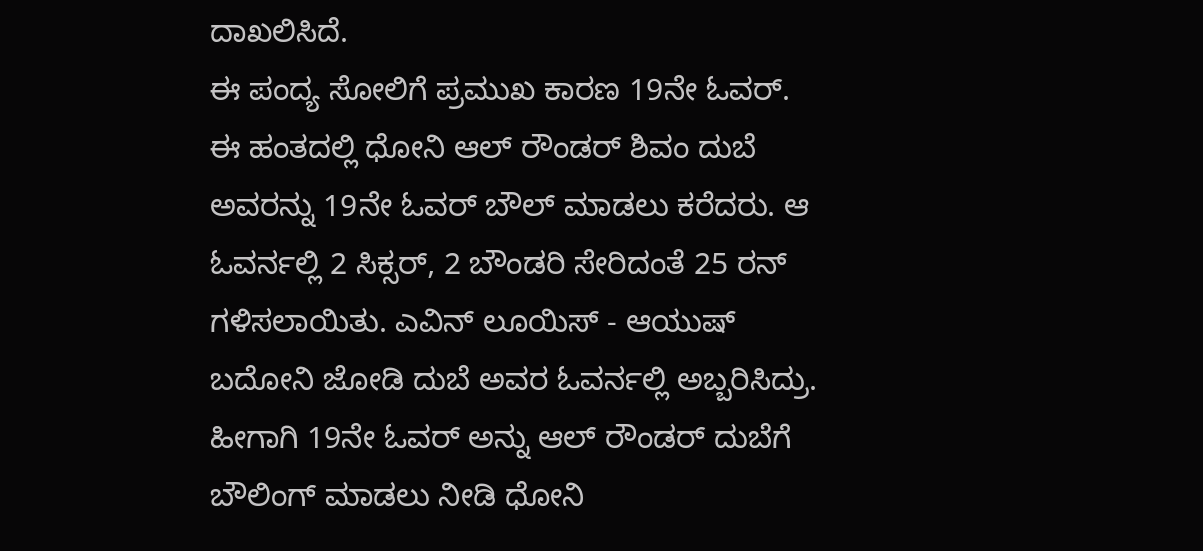ದಾಖಲಿಸಿದೆ.
ಈ ಪಂದ್ಯ ಸೋಲಿಗೆ ಪ್ರಮುಖ ಕಾರಣ 19ನೇ ಓವರ್. ಈ ಹಂತದಲ್ಲಿ ಧೋನಿ ಆಲ್ ರೌಂಡರ್ ಶಿವಂ ದುಬೆ ಅವರನ್ನು 19ನೇ ಓವರ್ ಬೌಲ್ ಮಾಡಲು ಕರೆದರು. ಆ ಓವರ್ನಲ್ಲಿ 2 ಸಿಕ್ಸರ್, 2 ಬೌಂಡರಿ ಸೇರಿದಂತೆ 25 ರನ್ ಗಳಿಸಲಾಯಿತು. ಎವಿನ್ ಲೂಯಿಸ್ - ಆಯುಷ್ ಬದೋನಿ ಜೋಡಿ ದುಬೆ ಅವರ ಓವರ್ನಲ್ಲಿ ಅಬ್ಬರಿಸಿದ್ರು.
ಹೀಗಾಗಿ 19ನೇ ಓವರ್ ಅನ್ನು ಆಲ್ ರೌಂಡರ್ ದುಬೆಗೆ ಬೌಲಿಂಗ್ ಮಾಡಲು ನೀಡಿ ಧೋನಿ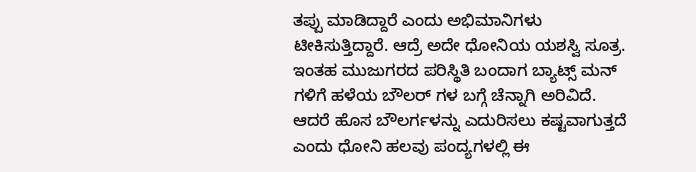ತಪ್ಪು ಮಾಡಿದ್ದಾರೆ ಎಂದು ಅಭಿಮಾನಿಗಳು ಟೀಕಿಸುತ್ತಿದ್ದಾರೆ. ಆದ್ರೆ ಅದೇ ಧೋನಿಯ ಯಶಸ್ವಿ ಸೂತ್ರ. ಇಂತಹ ಮುಜುಗರದ ಪರಿಸ್ಥಿತಿ ಬಂದಾಗ ಬ್ಯಾಟ್ಸ್ ಮನ್ ಗಳಿಗೆ ಹಳೆಯ ಬೌಲರ್ ಗಳ ಬಗ್ಗೆ ಚೆನ್ನಾಗಿ ಅರಿವಿದೆ. ಆದರೆ ಹೊಸ ಬೌಲರ್ಗಳನ್ನು ಎದುರಿಸಲು ಕಷ್ಟವಾಗುತ್ತದೆ ಎಂದು ಧೋನಿ ಹಲವು ಪಂದ್ಯಗಳಲ್ಲಿ ಈ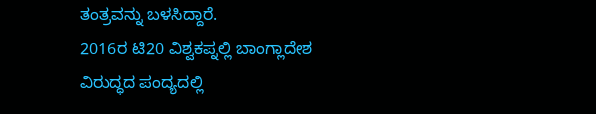ತಂತ್ರವನ್ನು ಬಳಸಿದ್ದಾರೆ.
2016ರ ಟಿ20 ವಿಶ್ವಕಪ್ನಲ್ಲಿ ಬಾಂಗ್ಲಾದೇಶ ವಿರುದ್ಧದ ಪಂದ್ಯದಲ್ಲಿ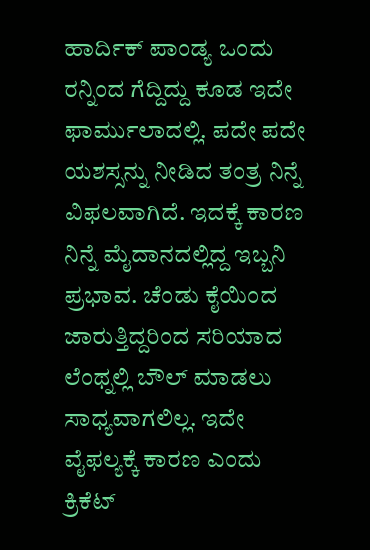ಹಾರ್ದಿಕ್ ಪಾಂಡ್ಯ ಒಂದು ರನ್ನಿಂದ ಗೆದ್ದಿದ್ದು ಕೂಡ ಇದೇ ಫಾರ್ಮುಲಾದಲ್ಲಿ. ಪದೇ ಪದೇ ಯಶಸ್ಸನ್ನು ನೀಡಿದ ತಂತ್ರ ನಿನ್ನೆ ವಿಫಲವಾಗಿದೆ. ಇದಕ್ಕೆ ಕಾರಣ ನಿನ್ನೆ ಮೈದಾನದಲ್ಲಿದ್ದ ಇಬ್ಬನಿ ಪ್ರಭಾವ. ಚೆಂಡು ಕೈಯಿಂದ ಜಾರುತ್ತಿದ್ದರಿಂದ ಸರಿಯಾದ ಲೆಂಥ್ನಲ್ಲಿ ಬೌಲ್ ಮಾಡಲು ಸಾಧ್ಯವಾಗಲಿಲ್ಲ. ಇದೇ ವೈಫಲ್ಯಕ್ಕೆ ಕಾರಣ ಎಂದು ಕ್ರಿಕೆಟ್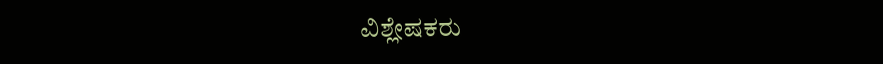ವಿಶ್ಲೇಷಕರು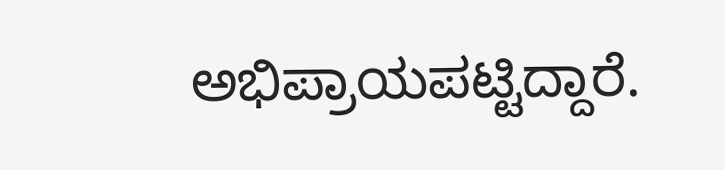ಅಭಿಪ್ರಾಯಪಟ್ಟಿದ್ದಾರೆ.